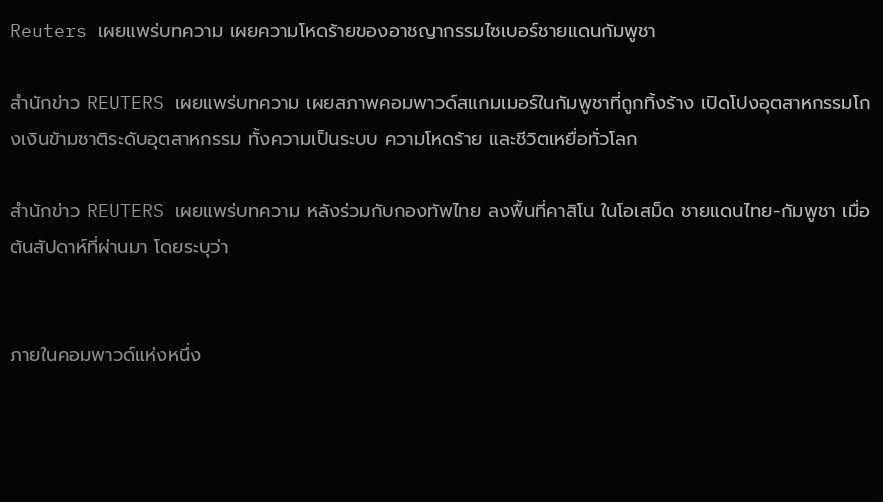Reuters เผยแพร่บทความ เผยความโหดร้ายของอาชญากรรมไซเบอร์ชายแดนกัมพูชา

สำนักข่าว REUTERS เผยแพร่บทความ เผยสภาพคอมพาวด์สแกมเมอร์ในกัมพูชาที่ถูกทิ้งร้าง เปิดโปงอุตสาหกรรมโกงเงินข้ามชาติระดับอุตสาหกรรม ทั้งความเป็นระบบ ความโหดร้าย และชีวิตเหยื่อทั่วโลก

สำนักข่าว REUTERS เผยแพร่บทความ หลังร่วมกับกองทัพไทย ลงพื้นที่คาสิโน ในโอเสม็ด ชายแดนไทย-กัมพูชา เมื่อต้นสัปดาห์ที่ผ่านมา โดยระบุว่า


ภายในคอมพาวด์แห่งหนึ่ง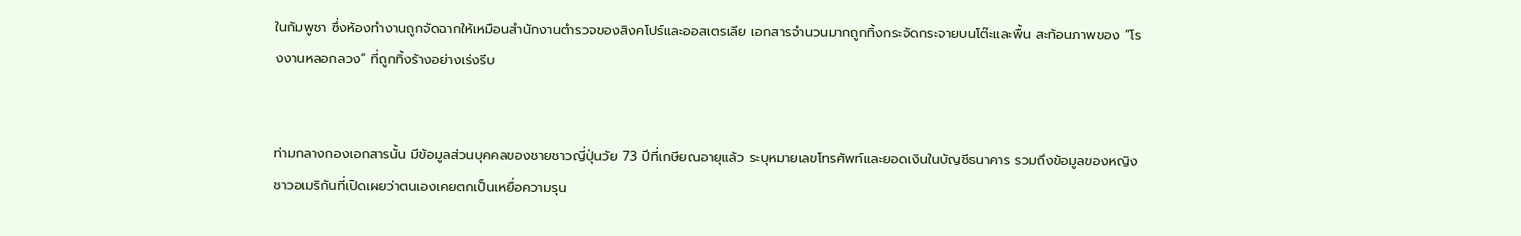ในกัมพูชา ซึ่งห้องทำงานถูกจัดฉากให้เหมือนสำนักงานตำรวจของสิงคโปร์และออสเตรเลีย เอกสารจำนวนมากถูกทิ้งกระจัดกระจายบนโต๊ะและพื้น สะท้อนภาพของ “โรงงานหลอกลวง” ที่ถูกทิ้งร้างอย่างเร่งรีบ


ท่ามกลางกองเอกสารนั้น มีข้อมูลส่วนบุคคลของชายชาวญี่ปุ่นวัย 73 ปีที่เกษียณอายุแล้ว ระบุหมายเลขโทรศัพท์และยอดเงินในบัญชีธนาคาร รวมถึงข้อมูลของหญิงชาวอเมริกันที่เปิดเผยว่าตนเองเคยตกเป็นเหยื่อความรุน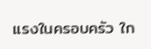แรงในครอบครัว ใก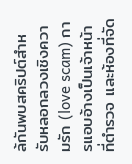ล้กันพบสคริปต์สำหรับหลอกลวงเชิงความรัก (love scam) การแอบอ้างเป็นเจ้าหน้าที่ตำรวจ และห้องที่จัด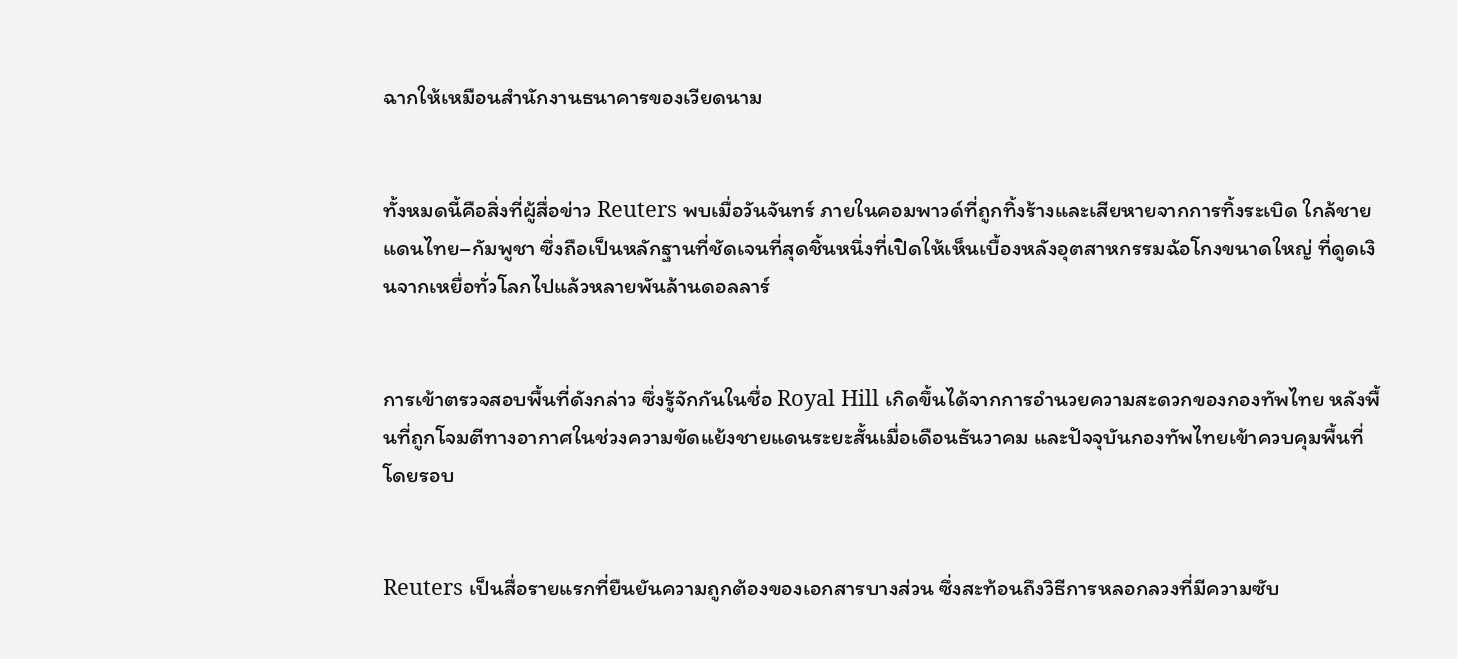ฉากให้เหมือนสำนักงานธนาคารของเวียดนาม


ทั้งหมดนี้คือสิ่งที่ผู้สื่อข่าว Reuters พบเมื่อวันจันทร์ ภายในคอมพาวด์ที่ถูกทิ้งร้างและเสียหายจากการทิ้งระเบิด ใกล้ชายแดนไทย–กัมพูชา ซึ่งถือเป็นหลักฐานที่ชัดเจนที่สุดชิ้นหนึ่งที่เปิดให้เห็นเบื้องหลังอุตสาหกรรมฉ้อโกงขนาดใหญ่ ที่ดูดเงินจากเหยื่อทั่วโลกไปแล้วหลายพันล้านดอลลาร์


การเข้าตรวจสอบพื้นที่ดังกล่าว ซึ่งรู้จักกันในชื่อ Royal Hill เกิดขึ้นได้จากการอำนวยความสะดวกของกองทัพไทย หลังพื้นที่ถูกโจมตีทางอากาศในช่วงความขัดแย้งชายแดนระยะสั้นเมื่อเดือนธันวาคม และปัจจุบันกองทัพไทยเข้าควบคุมพื้นที่โดยรอบ


Reuters เป็นสื่อรายแรกที่ยืนยันความถูกต้องของเอกสารบางส่วน ซึ่งสะท้อนถึงวิธีการหลอกลวงที่มีความซับ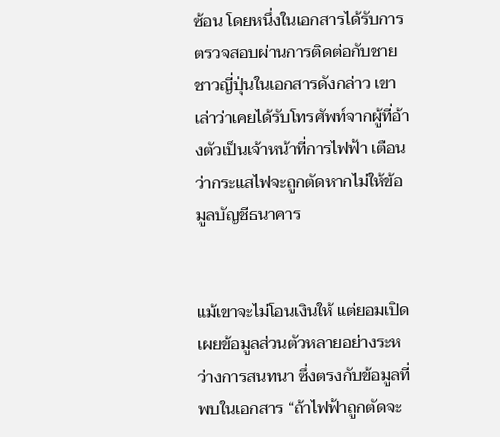ซ้อน โดยหนึ่งในเอกสารได้รับการตรวจสอบผ่านการติดต่อกับชายชาวญี่ปุ่นในเอกสารดังกล่าว เขาเล่าว่าเคยได้รับโทรศัพท์จากผู้ที่อ้างตัวเป็นเจ้าหน้าที่การไฟฟ้า เตือนว่ากระแสไฟจะถูกตัดหากไม่ให้ข้อมูลบัญชีธนาคาร


แม้เขาจะไม่โอนเงินให้ แต่ยอมเปิดเผยข้อมูลส่วนตัวหลายอย่างระหว่างการสนทนา ซึ่งตรงกับข้อมูลที่พบในเอกสาร “ถ้าไฟฟ้าถูกตัดจะ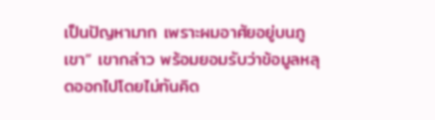เป็นปัญหามาก เพราะผมอาศัยอยู่บนภูเขา” เขากล่าว พร้อมยอมรับว่าข้อมูลหลุดออกไปโดยไม่ทันคิด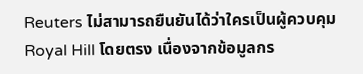Reuters ไม่สามารถยืนยันได้ว่าใครเป็นผู้ควบคุม Royal Hill โดยตรง เนื่องจากข้อมูลกร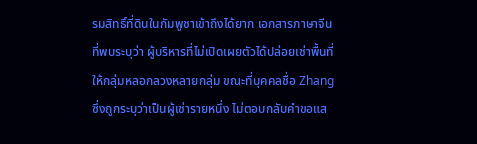รมสิทธิ์ที่ดินในกัมพูชาเข้าถึงได้ยาก เอกสารภาษาจีนที่พบระบุว่า ผู้บริหารที่ไม่เปิดเผยตัวได้ปล่อยเช่าพื้นที่ให้กลุ่มหลอกลวงหลายกลุ่ม ขณะที่บุคคลชื่อ Zhang ซึ่งถูกระบุว่าเป็นผู้เช่ารายหนึ่ง ไม่ตอบกลับคำขอแส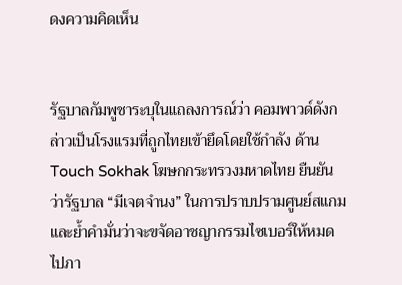ดงความคิดเห็น


รัฐบาลกัมพูชาระบุในแถลงการณ์ว่า คอมพาวด์ดังกล่าวเป็นโรงแรมที่ถูกไทยเข้ายึดโดยใช้กำลัง ด้าน Touch Sokhak โฆษกกระทรวงมหาดไทย ยืนยันว่ารัฐบาล “มีเจตจำนง” ในการปราบปรามศูนย์สแกม และย้ำคำมั่นว่าจะขจัดอาชญากรรมไซเบอร์ให้หมดไปภา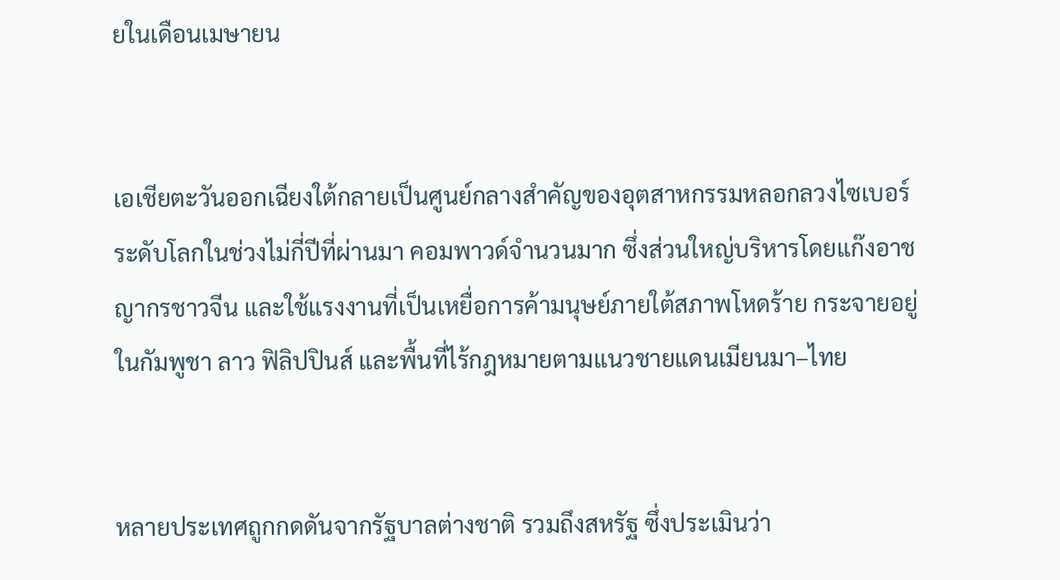ยในเดือนเมษายน


เอเชียตะวันออกเฉียงใต้กลายเป็นศูนย์กลางสำคัญของอุตสาหกรรมหลอกลวงไซเบอร์ระดับโลกในช่วงไม่กี่ปีที่ผ่านมา คอมพาวด์จำนวนมาก ซึ่งส่วนใหญ่บริหารโดยแก๊งอาชญากรชาวจีน และใช้แรงงานที่เป็นเหยื่อการค้ามนุษย์ภายใต้สภาพโหดร้าย กระจายอยู่ในกัมพูชา ลาว ฟิลิปปินส์ และพื้นที่ไร้กฎหมายตามแนวชายแดนเมียนมา–ไทย


หลายประเทศถูกกดดันจากรัฐบาลต่างชาติ รวมถึงสหรัฐ ซึ่งประเมินว่า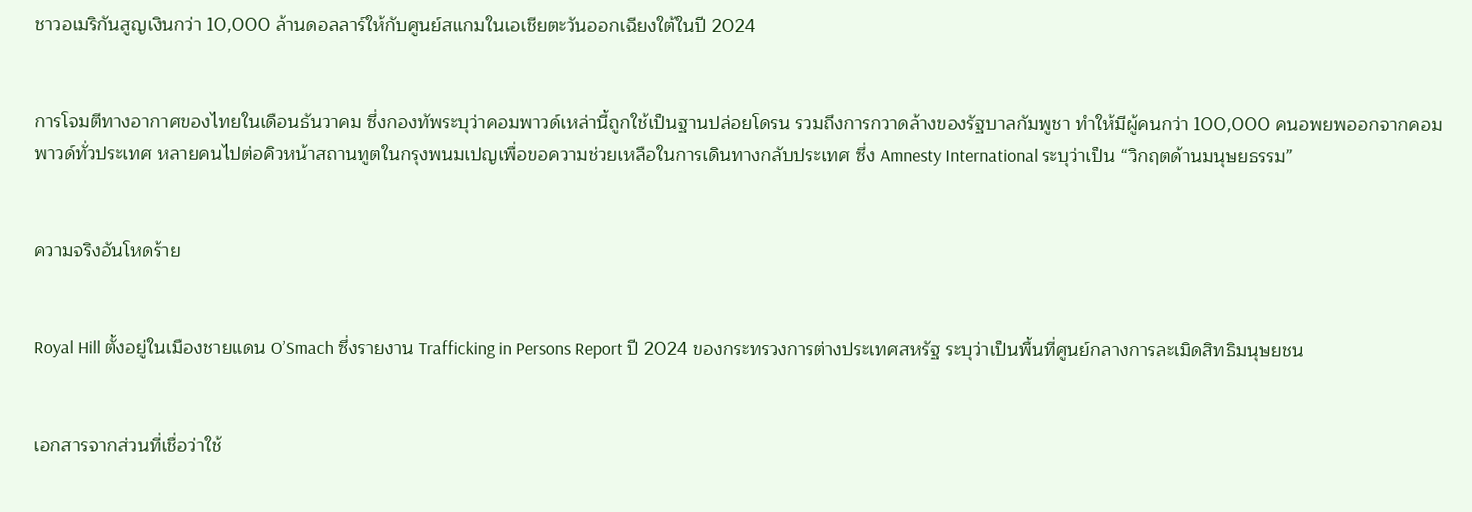ชาวอเมริกันสูญเงินกว่า 10,000 ล้านดอลลาร์ให้กับศูนย์สแกมในเอเชียตะวันออกเฉียงใต้ในปี 2024


การโจมตีทางอากาศของไทยในเดือนธันวาคม ซึ่งกองทัพระบุว่าคอมพาวด์เหล่านี้ถูกใช้เป็นฐานปล่อยโดรน รวมถึงการกวาดล้างของรัฐบาลกัมพูชา ทำให้มีผู้คนกว่า 100,000 คนอพยพออกจากคอมพาวด์ทั่วประเทศ หลายคนไปต่อคิวหน้าสถานทูตในกรุงพนมเปญเพื่อขอความช่วยเหลือในการเดินทางกลับประเทศ ซึ่ง Amnesty International ระบุว่าเป็น “วิกฤตด้านมนุษยธรรม”


ความจริงอันโหดร้าย


Royal Hill ตั้งอยู่ในเมืองชายแดน O’Smach ซึ่งรายงาน Trafficking in Persons Report ปี 2024 ของกระทรวงการต่างประเทศสหรัฐ ระบุว่าเป็นพื้นที่ศูนย์กลางการละเมิดสิทธิมนุษยชน


เอกสารจากส่วนที่เชื่อว่าใช้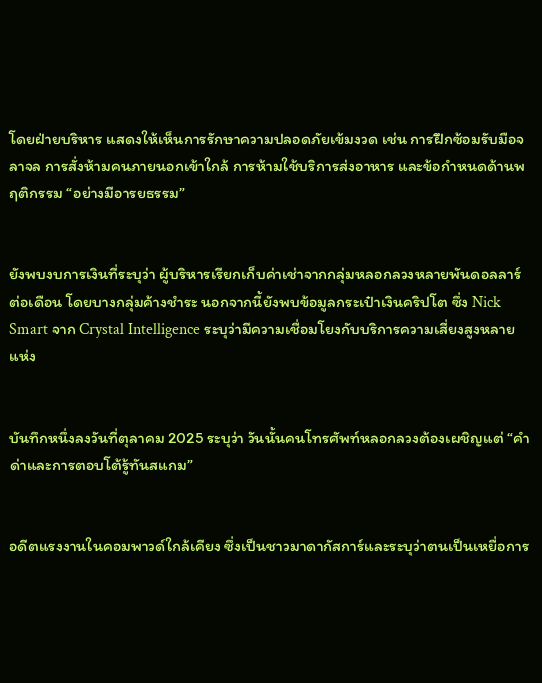โดยฝ่ายบริหาร แสดงให้เห็นการรักษาความปลอดภัยเข้มงวด เช่น การฝึกซ้อมรับมือจลาจล การสั่งห้ามคนภายนอกเข้าใกล้ การห้ามใช้บริการส่งอาหาร และข้อกำหนดด้านพฤติกรรม “อย่างมีอารยธรรม”


ยังพบงบการเงินที่ระบุว่า ผู้บริหารเรียกเก็บค่าเช่าจากกลุ่มหลอกลวงหลายพันดอลลาร์ต่อเดือน โดยบางกลุ่มค้างชำระ นอกจากนี้ยังพบข้อมูลกระเป๋าเงินคริปโต ซึ่ง Nick Smart จาก Crystal Intelligence ระบุว่ามีความเชื่อมโยงกับบริการความเสี่ยงสูงหลายแห่ง


บันทึกหนึ่งลงวันที่ตุลาคม 2025 ระบุว่า วันนั้นคนโทรศัพท์หลอกลวงต้องเผชิญแต่ “คำด่าและการตอบโต้รู้ทันสแกม”


อดีตแรงงานในคอมพาวด์ใกล้เคียง ซึ่งเป็นชาวมาดากัสการ์และระบุว่าตนเป็นเหยื่อการ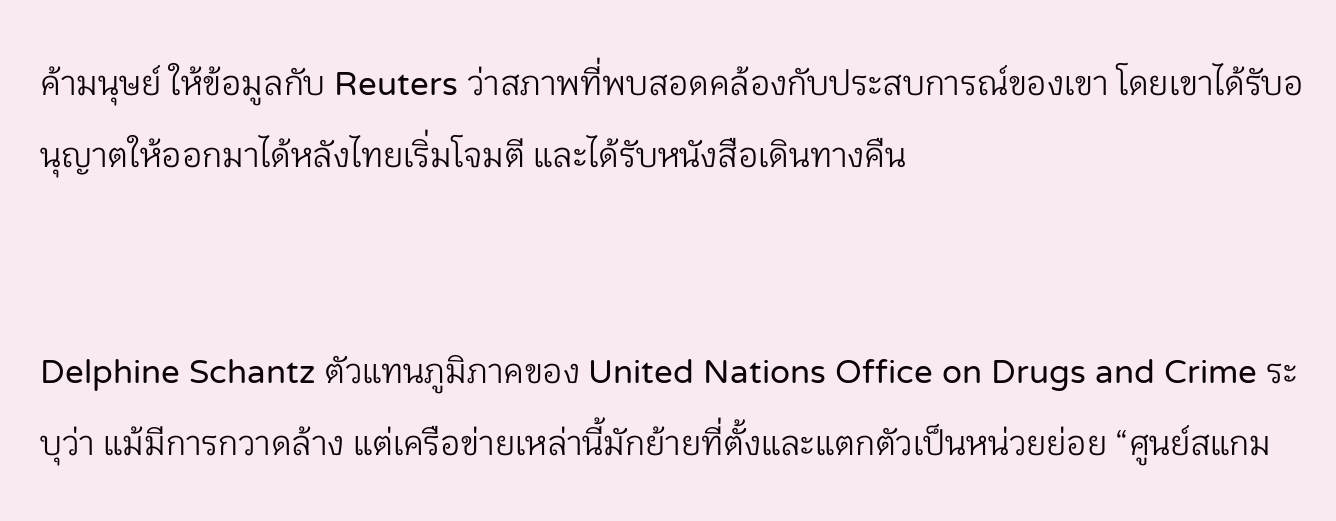ค้ามนุษย์ ให้ข้อมูลกับ Reuters ว่าสภาพที่พบสอดคล้องกับประสบการณ์ของเขา โดยเขาได้รับอนุญาตให้ออกมาได้หลังไทยเริ่มโจมตี และได้รับหนังสือเดินทางคืน


Delphine Schantz ตัวแทนภูมิภาคของ United Nations Office on Drugs and Crime ระบุว่า แม้มีการกวาดล้าง แต่เครือข่ายเหล่านี้มักย้ายที่ตั้งและแตกตัวเป็นหน่วยย่อย “ศูนย์สแกม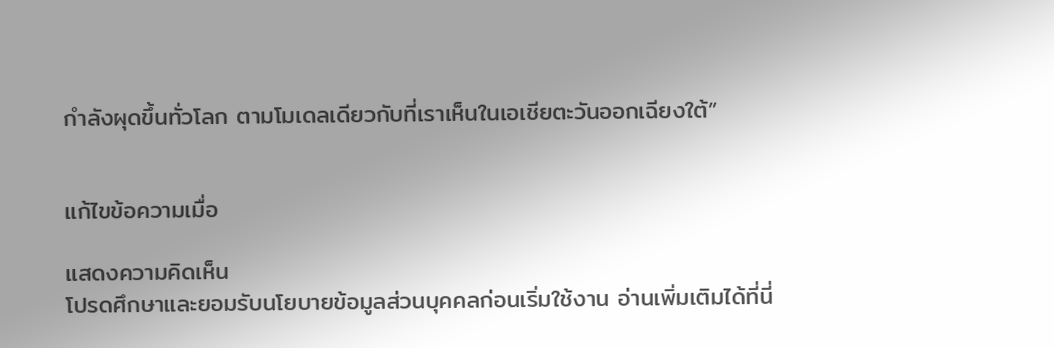กำลังผุดขึ้นทั่วโลก ตามโมเดลเดียวกับที่เราเห็นในเอเชียตะวันออกเฉียงใต้”


แก้ไขข้อความเมื่อ

แสดงความคิดเห็น
โปรดศึกษาและยอมรับนโยบายข้อมูลส่วนบุคคลก่อนเริ่มใช้งาน อ่านเพิ่มเติมได้ที่นี่